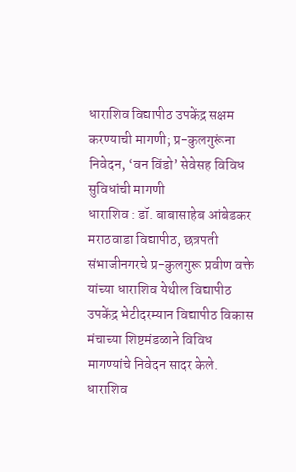धाराशिव विद्यापीठ उपकेंद्र सक्षम करण्याची मागणी; प्र-कुलगुरूंना निवेदन, ‘वन विंडो’ सेवेसह विविध सुविधांची मागणी
धाराशिव : डॉ. बाबासाहेब आंबेडकर मराठवाडा विद्यापीठ, छत्रपती संभाजीनगरचे प्र-कुलगुरू प्रवीण वक्ते यांच्या धाराशिव येथील विद्यापीठ उपकेंद्र भेटीदरम्यान विद्यापीठ विकास मंचाच्या शिष्टमंडळाने विविध मागण्यांचे निवेदन सादर केले. धाराशिव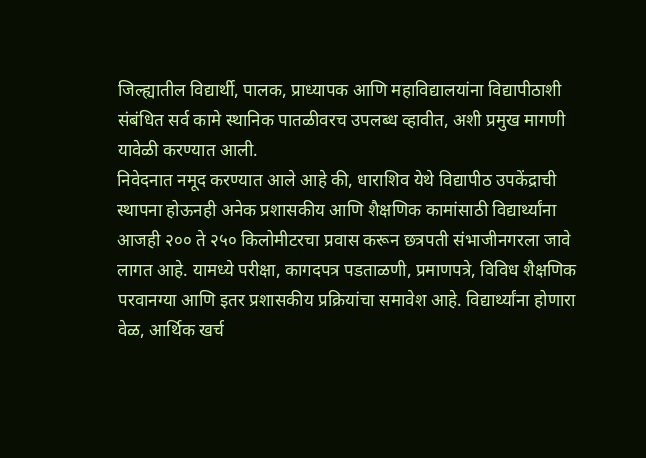जिल्ह्यातील विद्यार्थी, पालक, प्राध्यापक आणि महाविद्यालयांना विद्यापीठाशी संबंधित सर्व कामे स्थानिक पातळीवरच उपलब्ध व्हावीत, अशी प्रमुख मागणी यावेळी करण्यात आली.
निवेदनात नमूद करण्यात आले आहे की, धाराशिव येथे विद्यापीठ उपकेंद्राची स्थापना होऊनही अनेक प्रशासकीय आणि शैक्षणिक कामांसाठी विद्यार्थ्यांना आजही २०० ते २५० किलोमीटरचा प्रवास करून छत्रपती संभाजीनगरला जावे लागत आहे. यामध्ये परीक्षा, कागदपत्र पडताळणी, प्रमाणपत्रे, विविध शैक्षणिक परवानग्या आणि इतर प्रशासकीय प्रक्रियांचा समावेश आहे. विद्यार्थ्यांना होणारा वेळ, आर्थिक खर्च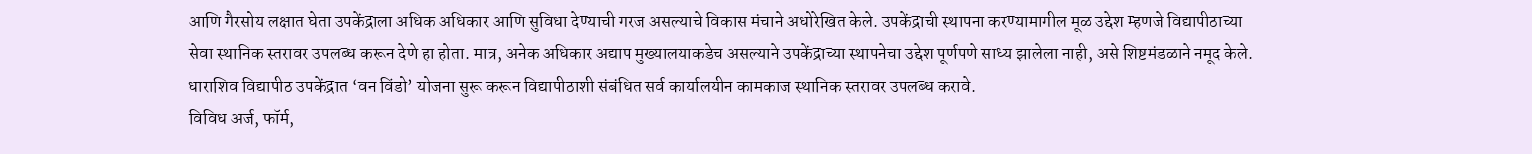आणि गैरसोय लक्षात घेता उपकेंद्राला अधिक अधिकार आणि सुविधा देण्याची गरज असल्याचे विकास मंचाने अधोरेखित केले. उपकेंद्राची स्थापना करण्यामागील मूळ उद्देश म्हणजे विद्यापीठाच्या सेवा स्थानिक स्तरावर उपलब्ध करून देणे हा होता. मात्र, अनेक अधिकार अद्याप मुख्यालयाकडेच असल्याने उपकेंद्राच्या स्थापनेचा उद्देश पूर्णपणे साध्य झालेला नाही, असे शिष्टमंडळाने नमूद केले.
धाराशिव विद्यापीठ उपकेंद्रात ‘वन विंडो’ योजना सुरू करून विद्यापीठाशी संबंधित सर्व कार्यालयीन कामकाज स्थानिक स्तरावर उपलब्ध करावे.
विविध अर्ज, फॉर्म,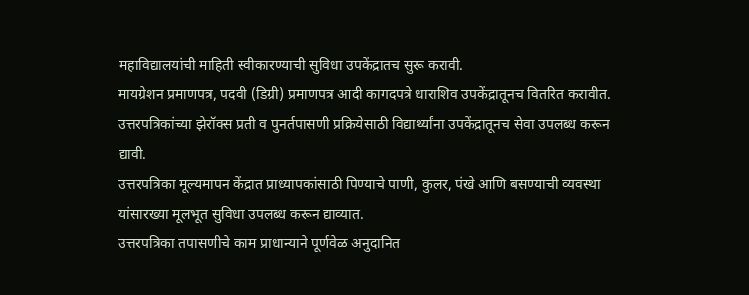महाविद्यालयांची माहिती स्वीकारण्याची सुविधा उपकेंद्रातच सुरू करावी.
मायग्रेशन प्रमाणपत्र, पदवी (डिग्री) प्रमाणपत्र आदी कागदपत्रे धाराशिव उपकेंद्रातूनच वितरित करावीत.
उत्तरपत्रिकांच्या झेरॉक्स प्रती व पुनर्तपासणी प्रक्रियेसाठी विद्यार्थ्यांना उपकेंद्रातूनच सेवा उपलब्ध करून द्यावी.
उत्तरपत्रिका मूल्यमापन केंद्रात प्राध्यापकांसाठी पिण्याचे पाणी, कुलर, पंखे आणि बसण्याची व्यवस्था यांसारख्या मूलभूत सुविधा उपलब्ध करून द्याव्यात.
उत्तरपत्रिका तपासणीचे काम प्राधान्याने पूर्णवेळ अनुदानित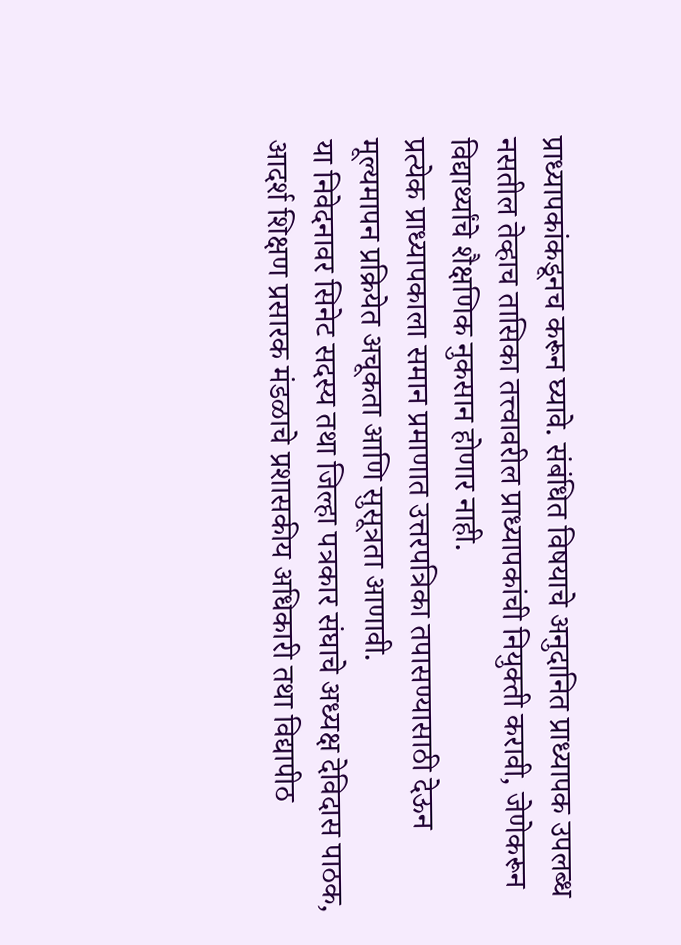प्राध्यापकांकडूनच करून घ्यावे. संबंधित विषयाचे अनुदानित प्राध्यापक उपलब्ध नसतील तेव्हाच तासिका तत्त्वावरील प्राध्यापकांची नियुक्ती करावी, जेणेकरून विद्यार्थ्यांचे शैक्षणिक नुकसान होणार नाही.
प्रत्येक प्राध्यापकाला समान प्रमाणात उत्तरपत्रिका तपासण्यासाठी देऊन मूल्यमापन प्रक्रियेत अचूकता आणि सुसूत्रता आणावी.
या निवेदनावर सिनेट सदस्य तथा जिल्हा पत्रकार संघाचे अध्यक्ष देविदास पाठक, आदर्श शिक्षण प्रसारक मंडळाचे प्रशासकीय अधिकारी तथा विद्यापीठ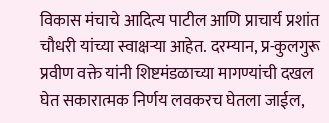विकास मंचाचे आदित्य पाटील आणि प्राचार्य प्रशांत चौधरी यांच्या स्वाक्षऱ्या आहेत. दरम्यान, प्र-कुलगुरू प्रवीण वक्ते यांनी शिष्टमंडळाच्या मागण्यांची दखल घेत सकारात्मक निर्णय लवकरच घेतला जाईल,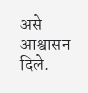असे आश्वासन दिले.